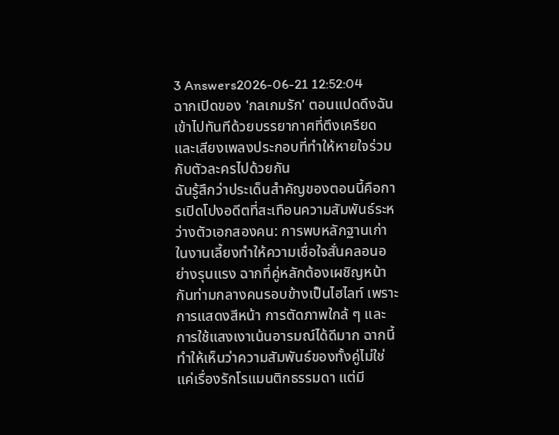3 Answers2026-06-21 12:52:04
ฉากเปิดของ 'กลเกมรัก' ตอนแปดดึงฉันเข้าไปทันทีด้วยบรรยากาศที่ตึงเครียดและเสียงเพลงประกอบที่ทำให้หายใจร่วมกับตัวละครไปด้วยกัน
ฉันรู้สึกว่าประเด็นสำคัญของตอนนี้คือการเปิดโปงอดีตที่สะเทือนความสัมพันธ์ระหว่างตัวเอกสองคน: การพบหลักฐานเก่าในงานเลี้ยงทำให้ความเชื่อใจสั่นคลอนอย่างรุนแรง ฉากที่คู่หลักต้องเผชิญหน้ากันท่ามกลางคนรอบข้างเป็นไฮไลท์ เพราะการแสดงสีหน้า การตัดภาพใกล้ ๆ และการใช้แสงเงาเน้นอารมณ์ได้ดีมาก ฉากนี้ทำให้เห็นว่าความสัมพันธ์ของทั้งคู่ไม่ใช่แค่เรื่องรักโรแมนติกธรรมดา แต่มี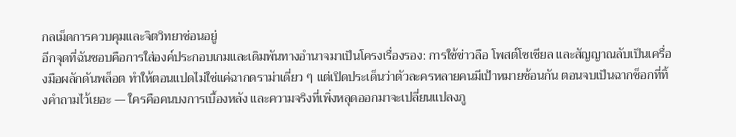กลเม็ดการควบคุมและจิตวิทยาซ่อนอยู่
อีกจุดที่ฉันชอบคือการใส่องค์ประกอบเกมและเดิมพันทางอำนาจมาเป็นโครงเรื่องรอง: การใช้ข่าวลือ โพสต์โซเชียล และสัญญาณลับเป็นเครื่องมือผลักดันพล็อต ทำให้ตอนแปดไม่ใช่แค่ฉากดราม่าเดี่ยว ๆ แต่เปิดประเด็นว่าตัวละครหลายคนมีเป้าหมายซ้อนกัน ตอนจบเป็นฉากช็อกที่ทิ้งคำถามไว้เยอะ — ใครคือคนบงการเบื้องหลัง และความจริงที่เพิ่งหลุดออกมาจะเปลี่ยนแปลงภู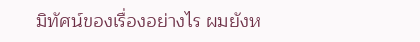มิทัศน์ของเรื่องอย่างไร ผมยังห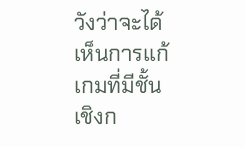วังว่าจะได้เห็นการแก้เกมที่มีชั้นเชิงก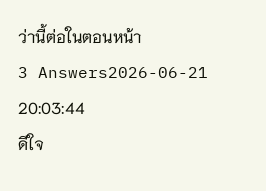ว่านี้ต่อในตอนหน้า
3 Answers2026-06-21 20:03:44
ดีใจ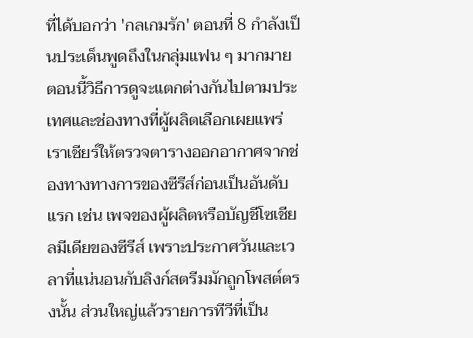ที่ได้บอกว่า 'กลเกมรัก' ตอนที่ 8 กำลังเป็นประเด็นพูดถึงในกลุ่มแฟน ๆ มากมาย ตอนนี้วิธีการดูจะแตกต่างกันไปตามประเทศและช่องทางที่ผู้ผลิตเลือกเผยแพร่
เราเชียร์ให้ตรวจตารางออกอากาศจากช่องทางทางการของซีรีส์ก่อนเป็นอันดับแรก เช่น เพจของผู้ผลิตหรือบัญชีโซเชียลมีเดียของซีรีส์ เพราะประกาศวันและเวลาที่แน่นอนกับลิงก์สตรีมมักถูกโพสต์ตรงนั้น ส่วนใหญ่แล้วรายการทีวีที่เป็น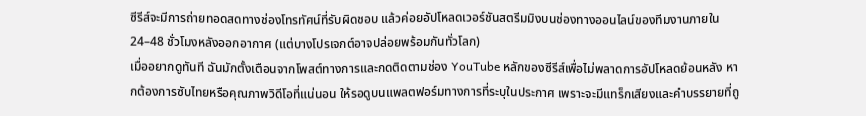ซีรีส์จะมีการถ่ายทอดสดทางช่องโทรทัศน์ที่รับผิดชอบ แล้วค่อยอัปโหลดเวอร์ชันสตรีมมิงบนช่องทางออนไลน์ของทีมงานภายใน 24–48 ชั่วโมงหลังออกอากาศ (แต่บางโปรเจกต์อาจปล่อยพร้อมกันทั่วโลก)
เมื่ออยากดูทันที ฉันมักตั้งเตือนจากโพสต์ทางการและกดติดตามช่อง YouTube หลักของซีรีส์เพื่อไม่พลาดการอัปโหลดย้อนหลัง หากต้องการซับไทยหรือคุณภาพวิดีโอที่แน่นอน ให้รอดูบนแพลตฟอร์มทางการที่ระบุในประกาศ เพราะจะมีแทร็กเสียงและคำบรรยายที่ถู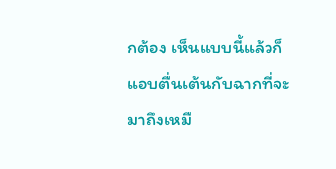กต้อง เห็นแบบนี้แล้วก็แอบตื่นเต้นกับฉากที่จะมาถึงเหมื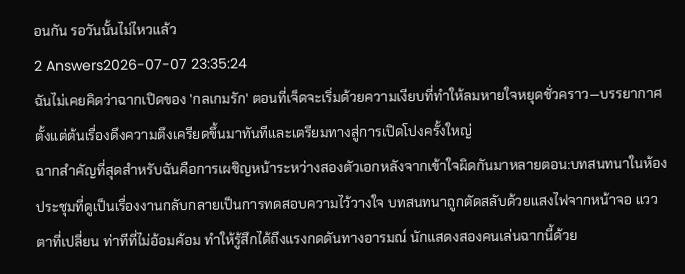อนกัน รอวันนั้นไม่ไหวแล้ว
2 Answers2026-07-07 23:35:24
ฉันไม่เคยคิดว่าฉากเปิดของ 'กลเกมรัก' ตอนที่เจ็ดจะเริ่มด้วยความเงียบที่ทำให้ลมหายใจหยุดชั่วคราว—บรรยากาศตั้งแต่ต้นเรื่องดึงความตึงเครียดขึ้นมาทันทีและเตรียมทางสู่การเปิดโปงครั้งใหญ่
ฉากสำคัญที่สุดสำหรับฉันคือการเผชิญหน้าระหว่างสองตัวเอกหลังจากเข้าใจผิดกันมาหลายตอน:บทสนทนาในห้องประชุมที่ดูเป็นเรื่องงานกลับกลายเป็นการทดสอบความไว้วางใจ บทสนทนาถูกตัดสลับด้วยแสงไฟจากหน้าจอ แววตาที่เปลี่ยน ท่าทีที่ไม่อ้อมค้อม ทำให้รู้สึกได้ถึงแรงกดดันทางอารมณ์ นักแสดงสองคนเล่นฉากนี้ด้วย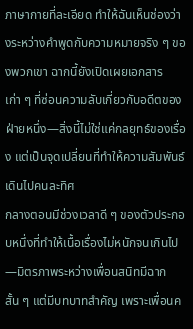ภาษากายที่ละเอียด ทำให้ฉันเห็นช่องว่างระหว่างคำพูดกับความหมายจริง ๆ ของพวกเขา ฉากนี้ยังเปิดเผยเอกสารเก่า ๆ ที่ซ่อนความลับเกี่ยวกับอดีตของฝ่ายหนึ่ง—สิ่งนี้ไม่ใช่แค่กลยุทธ์ของเรื่อง แต่เป็นจุดเปลี่ยนที่ทำให้ความสัมพันธ์เดินไปคนละทิศ
กลางตอนมีช่วงเวลาดี ๆ ของตัวประกอบหนึ่งที่ทำให้เนื้อเรื่องไม่หนักจนเกินไป—มิตรภาพระหว่างเพื่อนสนิทมีฉากสั้น ๆ แต่มีบทบาทสำคัญ เพราะเพื่อนค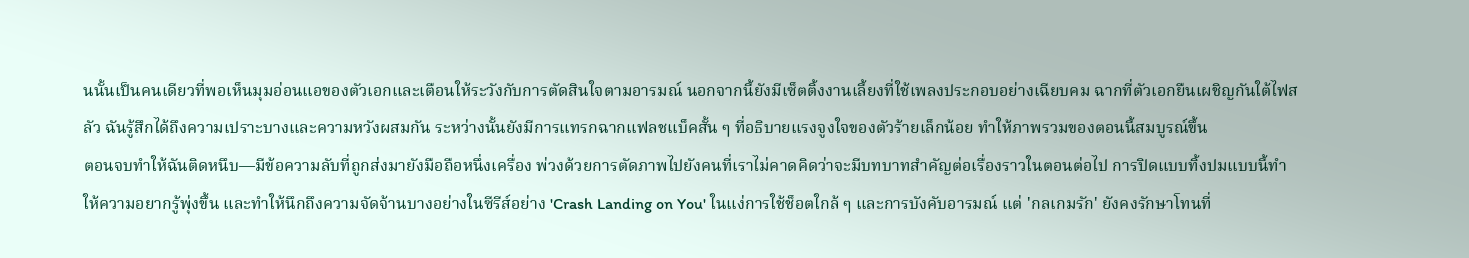นนั้นเป็นคนเดียวที่พอเห็นมุมอ่อนแอของตัวเอกและเตือนให้ระวังกับการตัดสินใจตามอารมณ์ นอกจากนี้ยังมีเซ็ตติ้งงานเลี้ยงที่ใช้เพลงประกอบอย่างเฉียบคม ฉากที่ตัวเอกยืนเผชิญกันใต้ไฟสลัว ฉันรู้สึกได้ถึงความเปราะบางและความหวังผสมกัน ระหว่างนั้นยังมีการแทรกฉากแฟลชแบ็คสั้น ๆ ที่อธิบายแรงจูงใจของตัวร้ายเล็กน้อย ทำให้ภาพรวมของตอนนี้สมบูรณ์ขึ้น
ตอนจบทำให้ฉันติดหนึบ—มีข้อความลับที่ถูกส่งมายังมือถือหนึ่งเครื่อง พ่วงด้วยการตัดภาพไปยังคนที่เราไม่คาดคิดว่าจะมีบทบาทสำคัญต่อเรื่องราวในตอนต่อไป การปิดแบบทิ้งปมแบบนี้ทำให้ความอยากรู้พุ่งขึ้น และทำให้นึกถึงความจัดจ้านบางอย่างในซีรีส์อย่าง 'Crash Landing on You' ในแง่การใช้ช็อตใกล้ ๆ และการบังคับอารมณ์ แต่ 'กลเกมรัก' ยังคงรักษาโทนที่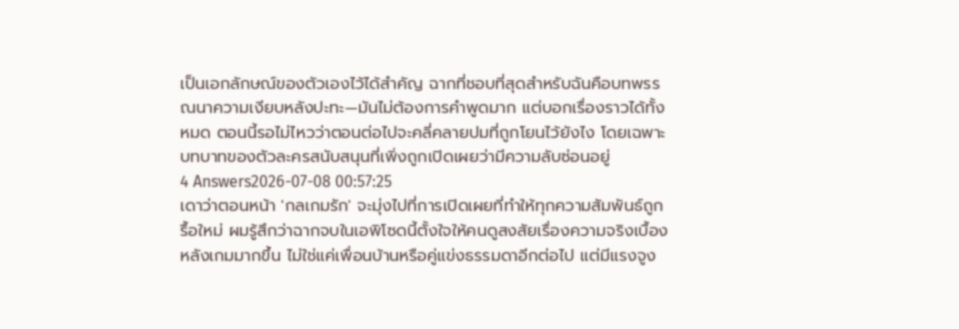เป็นเอกลักษณ์ของตัวเองไว้ได้สำคัญ ฉากที่ชอบที่สุดสำหรับฉันคือบทพรรณนาความเงียบหลังปะทะ—มันไม่ต้องการคำพูดมาก แต่บอกเรื่องราวได้ทั้งหมด ตอนนี้รอไม่ไหวว่าตอนต่อไปจะคลี่คลายปมที่ถูกโยนไว้ยังไง โดยเฉพาะบทบาทของตัวละครสนับสนุนที่เพิ่งถูกเปิดเผยว่ามีความลับซ่อนอยู่
4 Answers2026-07-08 00:57:25
เดาว่าตอนหน้า 'กลเกมรัก' จะมุ่งไปที่การเปิดเผยที่ทำให้ทุกความสัมพันธ์ถูกรื้อใหม่ ผมรู้สึกว่าฉากจบในเอพิโซดนี้ตั้งใจให้คนดูสงสัยเรื่องความจริงเบื้องหลังเกมมากขึ้น ไม่ใช่แค่เพื่อนบ้านหรือคู่แข่งธรรมดาอีกต่อไป แต่มีแรงจูง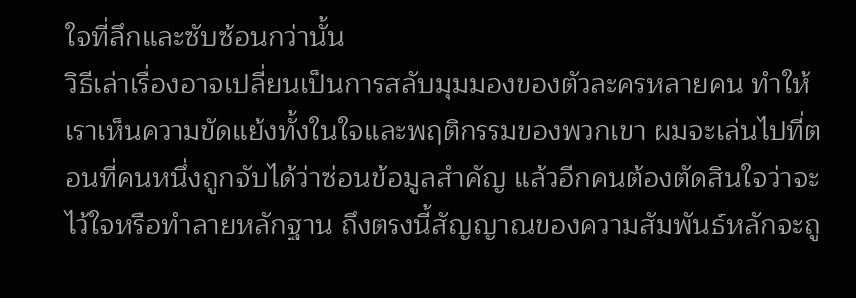ใจที่ลึกและซับซ้อนกว่านั้น
วิธีเล่าเรื่องอาจเปลี่ยนเป็นการสลับมุมมองของตัวละครหลายคน ทำให้เราเห็นความขัดแย้งทั้งในใจและพฤติกรรมของพวกเขา ผมจะเล่นไปที่ตอนที่คนหนึ่งถูกจับได้ว่าซ่อนข้อมูลสำคัญ แล้วอีกคนต้องตัดสินใจว่าจะไว้ใจหรือทำลายหลักฐาน ถึงตรงนี้สัญญาณของความสัมพันธ์หลักจะถู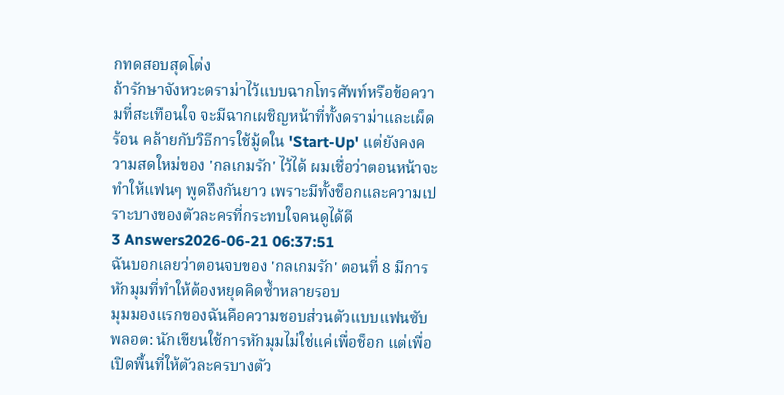กทดสอบสุดโต่ง
ถ้ารักษาจังหวะดราม่าไว้แบบฉากโทรศัพท์หรือข้อความที่สะเทือนใจ จะมีฉากเผชิญหน้าที่ทั้งดราม่าและเผ็ดร้อน คล้ายกับวิธีการใช้มู้ดใน 'Start-Up' แต่ยังคงความสดใหม่ของ 'กลเกมรัก' ไว้ได้ ผมเชื่อว่าตอนหน้าจะทำให้แฟนๆ พูดถึงกันยาว เพราะมีทั้งช็อกและความเปราะบางของตัวละครที่กระทบใจคนดูได้ดี
3 Answers2026-06-21 06:37:51
ฉันบอกเลยว่าตอนจบของ 'กลเกมรัก' ตอนที่ 8 มีการหักมุมที่ทำให้ต้องหยุดคิดซ้ำหลายรอบ
มุมมองแรกของฉันคือความชอบส่วนตัวแบบแฟนซับพลอต: นักเขียนใช้การหักมุมไม่ใช่แค่เพื่อช็อก แต่เพื่อเปิดพื้นที่ให้ตัวละครบางตัว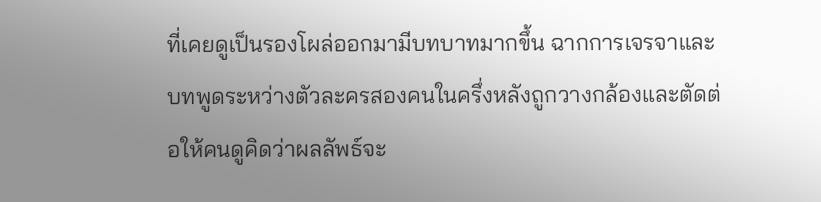ที่เคยดูเป็นรองโผล่ออกมามีบทบาทมากขึ้น ฉากการเจรจาและบทพูดระหว่างตัวละครสองคนในครึ่งหลังถูกวางกล้องและตัดต่อให้คนดูคิดว่าผลลัพธ์จะ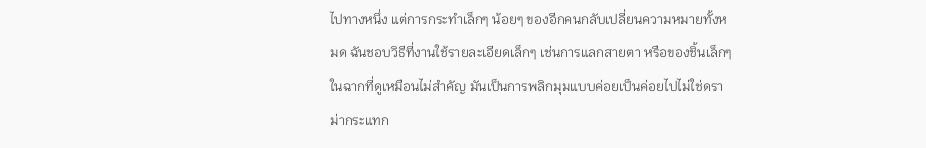ไปทางหนึ่ง แต่การกระทำเล็กๆ น้อยๆ ของอีกคนกลับเปลี่ยนความหมายทั้งหมด ฉันชอบวิธีที่งานใช้รายละเอียดเล็กๆ เช่นการแลกสายตา หรือของชิ้นเล็กๆ ในฉากที่ดูเหมือนไม่สำคัญ มันเป็นการพลิกมุมแบบค่อยเป็นค่อยไปไม่ใช่ดราม่ากระแทก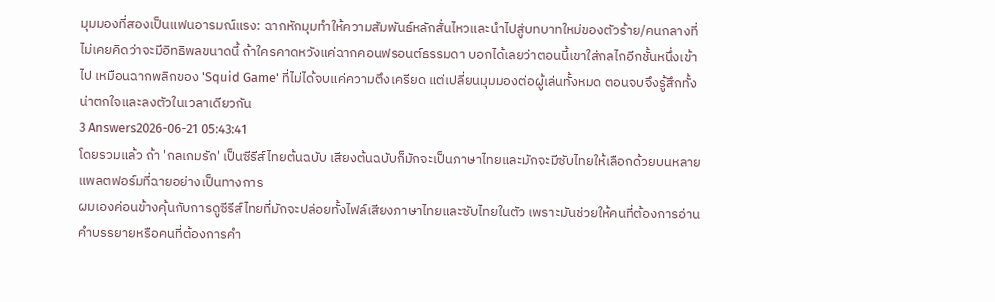มุมมองที่สองเป็นแฟนอารมณ์แรง: ฉากหักมุมทำให้ความสัมพันธ์หลักสั่นไหวและนำไปสู่บทบาทใหม่ของตัวร้าย/คนกลางที่ไม่เคยคิดว่าจะมีอิทธิพลขนาดนี้ ถ้าใครคาดหวังแค่ฉากคอนฟรอนต์ธรรมดา บอกได้เลยว่าตอนนี้เขาใส่กลไกอีกชั้นหนึ่งเข้าไป เหมือนฉากพลิกของ 'Squid Game' ที่ไม่ได้จบแค่ความตึงเครียด แต่เปลี่ยนมุมมองต่อผู้เล่นทั้งหมด ตอนจบจึงรู้สึกทั้งน่าตกใจและลงตัวในเวลาเดียวกัน
3 Answers2026-06-21 05:43:41
โดยรวมแล้ว ถ้า 'กลเกมรัก' เป็นซีรีส์ไทยต้นฉบับ เสียงต้นฉบับก็มักจะเป็นภาษาไทยและมักจะมีซับไทยให้เลือกด้วยบนหลายแพลตฟอร์มที่ฉายอย่างเป็นทางการ
ผมเองค่อนข้างคุ้นกับการดูซีรีส์ไทยที่มักจะปล่อยทั้งไฟล์เสียงภาษาไทยและซับไทยในตัว เพราะมันช่วยให้คนที่ต้องการอ่านคำบรรยายหรือคนที่ต้องการคำ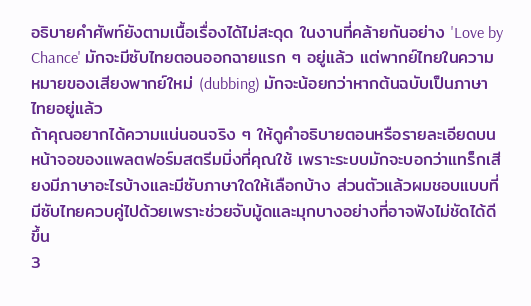อธิบายคำศัพท์ยังตามเนื้อเรื่องได้ไม่สะดุด ในงานที่คล้ายกันอย่าง 'Love by Chance' มักจะมีซับไทยตอนออกฉายแรก ๆ อยู่แล้ว แต่พากย์ไทยในความหมายของเสียงพากย์ใหม่ (dubbing) มักจะน้อยกว่าหากต้นฉบับเป็นภาษาไทยอยู่แล้ว
ถ้าคุณอยากได้ความแน่นอนจริง ๆ ให้ดูคำอธิบายตอนหรือรายละเอียดบนหน้าจอของแพลตฟอร์มสตรีมมิ่งที่คุณใช้ เพราะระบบมักจะบอกว่าแทร็กเสียงมีภาษาอะไรบ้างและมีซับภาษาใดให้เลือกบ้าง ส่วนตัวแล้วผมชอบแบบที่มีซับไทยควบคู่ไปด้วยเพราะช่วยจับมู้ดและมุกบางอย่างที่อาจฟังไม่ชัดได้ดีขึ้น
3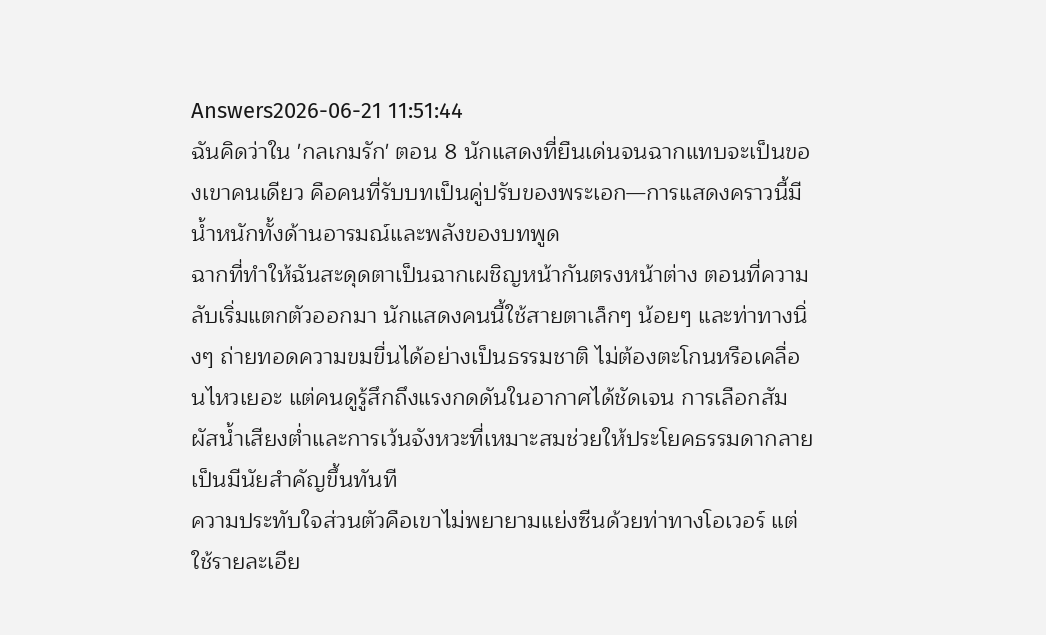Answers2026-06-21 11:51:44
ฉันคิดว่าใน 'กลเกมรัก' ตอน 8 นักแสดงที่ยืนเด่นจนฉากแทบจะเป็นของเขาคนเดียว คือคนที่รับบทเป็นคู่ปรับของพระเอก—การแสดงคราวนี้มีน้ำหนักทั้งด้านอารมณ์และพลังของบทพูด
ฉากที่ทำให้ฉันสะดุดตาเป็นฉากเผชิญหน้ากันตรงหน้าต่าง ตอนที่ความลับเริ่มแตกตัวออกมา นักแสดงคนนี้ใช้สายตาเล็กๆ น้อยๆ และท่าทางนิ่งๆ ถ่ายทอดความขมขื่นได้อย่างเป็นธรรมชาติ ไม่ต้องตะโกนหรือเคลื่อนไหวเยอะ แต่คนดูรู้สึกถึงแรงกดดันในอากาศได้ชัดเจน การเลือกสัมผัสน้ำเสียงต่ำและการเว้นจังหวะที่เหมาะสมช่วยให้ประโยคธรรมดากลายเป็นมีนัยสำคัญขึ้นทันที
ความประทับใจส่วนตัวคือเขาไม่พยายามแย่งซีนด้วยท่าทางโอเวอร์ แต่ใช้รายละเอีย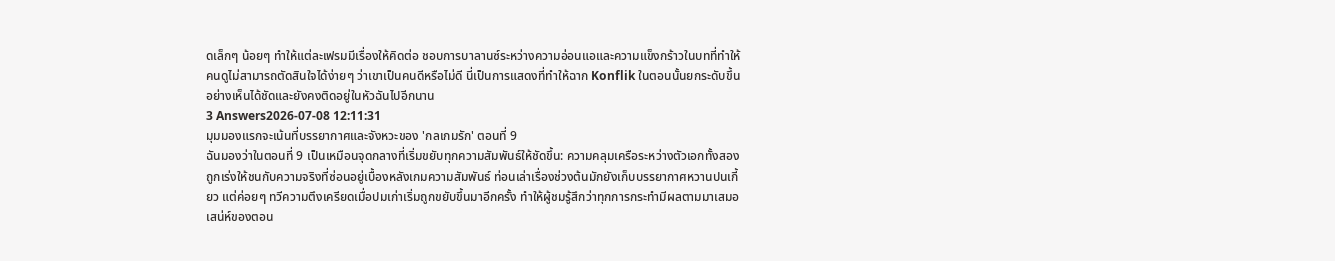ดเล็กๆ น้อยๆ ทำให้แต่ละเฟรมมีเรื่องให้คิดต่อ ชอบการบาลานซ์ระหว่างความอ่อนแอและความแข็งกร้าวในบทที่ทำให้คนดูไม่สามารถตัดสินใจได้ง่ายๆ ว่าเขาเป็นคนดีหรือไม่ดี นี่เป็นการแสดงที่ทำให้ฉาก Konflik ในตอนนั้นยกระดับขึ้นอย่างเห็นได้ชัดและยังคงติดอยู่ในหัวฉันไปอีกนาน
3 Answers2026-07-08 12:11:31
มุมมองแรกจะเน้นที่บรรยากาศและจังหวะของ 'กลเกมรัก' ตอนที่ 9
ฉันมองว่าในตอนที่ 9 เป็นเหมือนจุดกลางที่เริ่มขยับทุกความสัมพันธ์ให้ชัดขึ้น: ความคลุมเครือระหว่างตัวเอกทั้งสองถูกเร่งให้ชนกับความจริงที่ซ่อนอยู่เบื้องหลังเกมความสัมพันธ์ ท่อนเล่าเรื่องช่วงต้นมักยังเก็บบรรยากาศหวานปนเกี้ยว แต่ค่อยๆ ทวีความตึงเครียดเมื่อปมเก่าเริ่มถูกขยับขึ้นมาอีกครั้ง ทำให้ผู้ชมรู้สึกว่าทุกการกระทำมีผลตามมาเสมอ
เสน่ห์ของตอน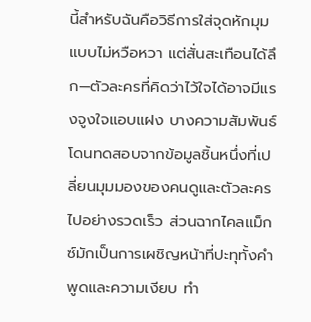นี้สำหรับฉันคือวิธีการใส่จุดหักมุมแบบไม่หวือหวา แต่สั่นสะเทือนได้ลึก—ตัวละครที่คิดว่าไว้ใจได้อาจมีแรงจูงใจแอบแฝง บางความสัมพันธ์โดนทดสอบจากข้อมูลชิ้นหนึ่งที่เปลี่ยนมุมมองของคนดูและตัวละครไปอย่างรวดเร็ว ส่วนฉากไคลแม็กซ์มักเป็นการเผชิญหน้าที่ปะทุทั้งคำพูดและความเงียบ ทำ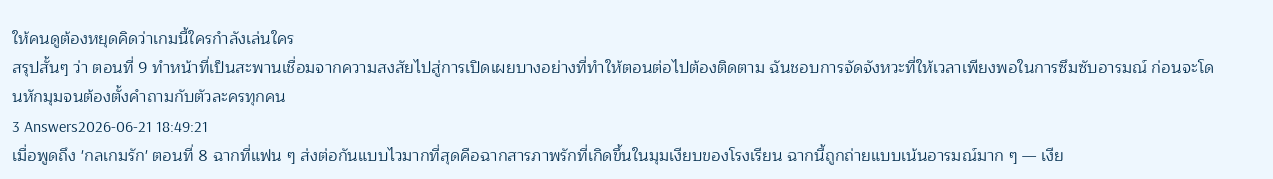ให้คนดูต้องหยุดคิดว่าเกมนี้ใครกำลังเล่นใคร
สรุปสั้นๆ ว่า ตอนที่ 9 ทำหน้าที่เป็นสะพานเชื่อมจากความสงสัยไปสู่การเปิดเผยบางอย่างที่ทำให้ตอนต่อไปต้องติดตาม ฉันชอบการจัดจังหวะที่ให้เวลาเพียงพอในการซึมซับอารมณ์ ก่อนจะโดนหักมุมจนต้องตั้งคำถามกับตัวละครทุกคน
3 Answers2026-06-21 18:49:21
เมื่อพูดถึง 'กลเกมรัก' ตอนที่ 8 ฉากที่แฟน ๆ ส่งต่อกันแบบไวมากที่สุดคือฉากสารภาพรักที่เกิดขึ้นในมุมเงียบของโรงเรียน ฉากนี้ถูกถ่ายแบบเน้นอารมณ์มาก ๆ — เงีย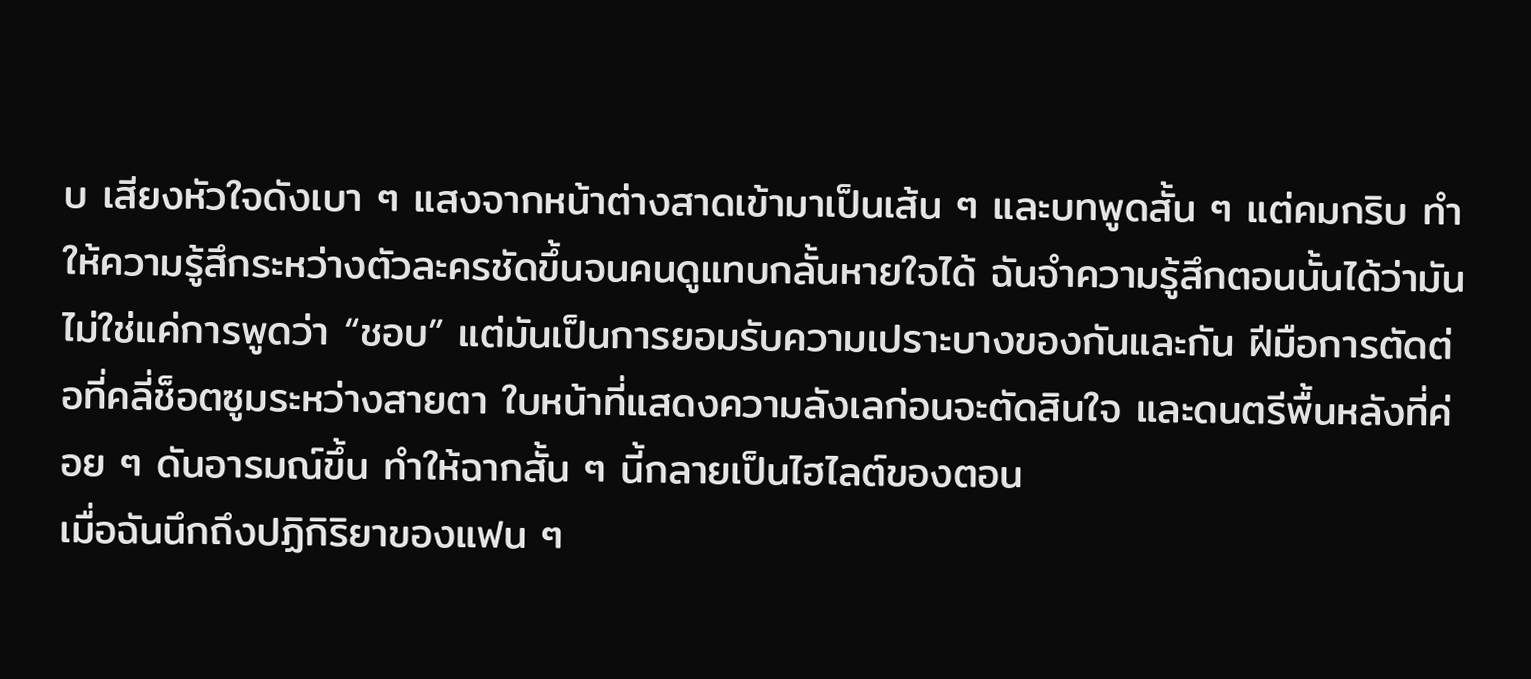บ เสียงหัวใจดังเบา ๆ แสงจากหน้าต่างสาดเข้ามาเป็นเส้น ๆ และบทพูดสั้น ๆ แต่คมกริบ ทำให้ความรู้สึกระหว่างตัวละครชัดขึ้นจนคนดูแทบกลั้นหายใจได้ ฉันจำความรู้สึกตอนนั้นได้ว่ามันไม่ใช่แค่การพูดว่า “ชอบ” แต่มันเป็นการยอมรับความเปราะบางของกันและกัน ฝีมือการตัดต่อที่คลี่ช็อตซูมระหว่างสายตา ใบหน้าที่แสดงความลังเลก่อนจะตัดสินใจ และดนตรีพื้นหลังที่ค่อย ๆ ดันอารมณ์ขึ้น ทำให้ฉากสั้น ๆ นี้กลายเป็นไฮไลต์ของตอน
เมื่อฉันนึกถึงปฏิกิริยาของแฟน ๆ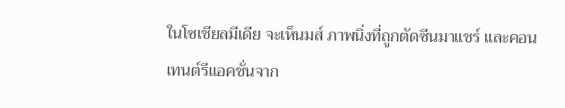ในโซเชียลมีเดีย จะเห็นมส์ ภาพนิ่งที่ถูกตัดซีนมาแชร์ และคอนเทนต์รีแอคชั่นจาก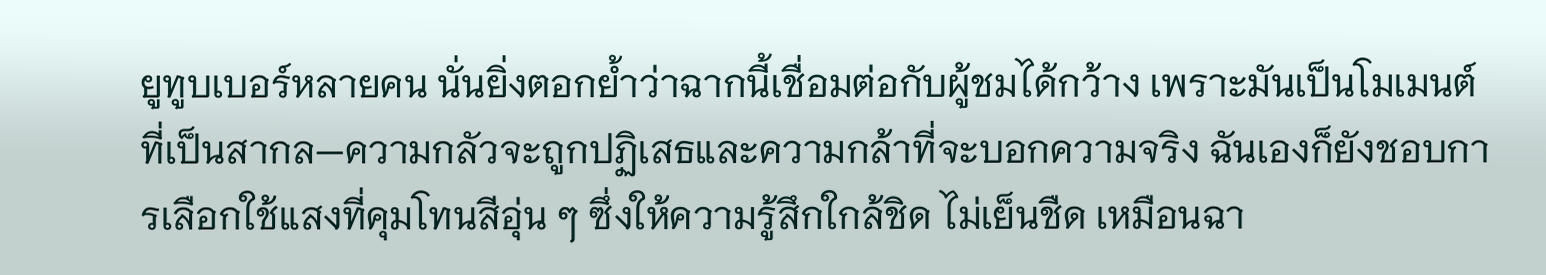ยูทูบเบอร์หลายคน นั่นยิ่งตอกย้ำว่าฉากนี้เชื่อมต่อกับผู้ชมได้กว้าง เพราะมันเป็นโมเมนต์ที่เป็นสากล—ความกลัวจะถูกปฏิเสธและความกล้าที่จะบอกความจริง ฉันเองก็ยังชอบการเลือกใช้แสงที่คุมโทนสีอุ่น ๆ ซึ่งให้ความรู้สึกใกล้ชิด ไม่เย็นชืด เหมือนฉา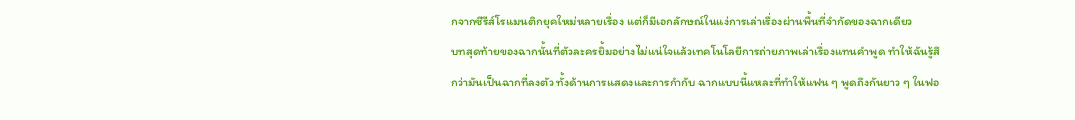กจากซีรีส์โรแมนติกยุคใหม่หลายเรื่อง แต่ก็มีเอกลักษณ์ในแง่การเล่าเรื่องผ่านพื้นที่จำกัดของฉากเดียว
บทสุดท้ายของฉากนั้นที่ตัวละครยิ้มอย่างไม่แน่ใจแล้วเทคโนโลยีการถ่ายภาพเล่าเรื่องแทนคำพูด ทำให้ฉันรู้สึกว่ามันเป็นฉากที่ลงตัว ทั้งด้านการแสดงและการกำกับ ฉากแบบนี้แหละที่ทำให้แฟน ๆ พูดถึงกันยาว ๆ ในฟอ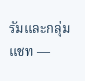รัมและกลุ่มแชท —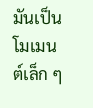มันเป็นโมเมนต์เล็ก ๆ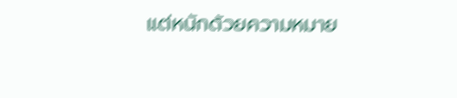แต่หนักด้วยความหมาย